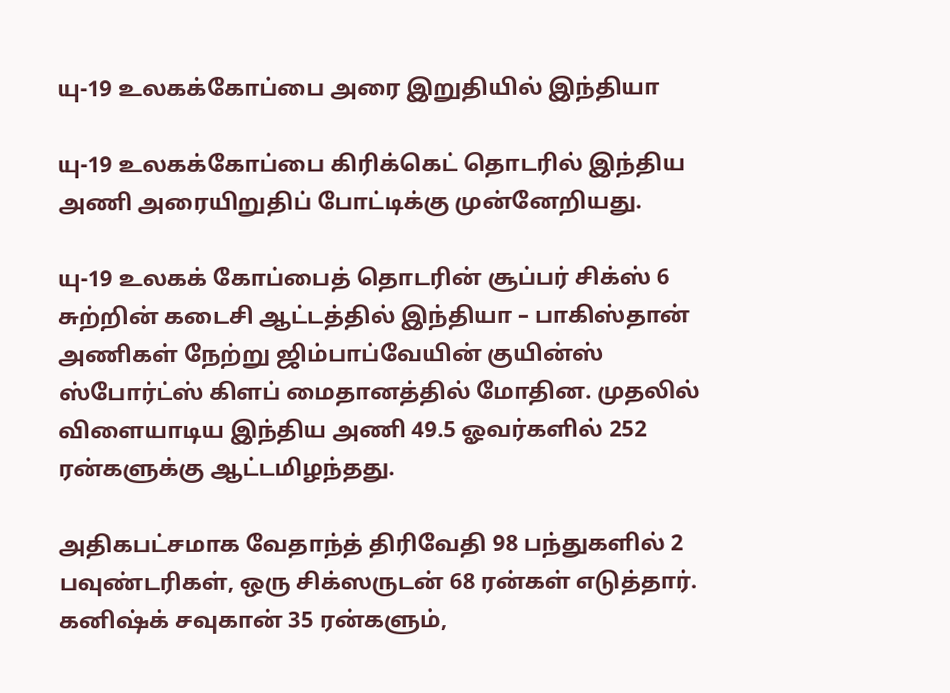யு-19 உலகக்கோப்பை அரை இறுதியில் இந்தியா

யு-19 உலகக்கோப்பை கிரிக்கெட் தொடரில் இந்திய அணி அரையிறுதிப் போட்டிக்கு முன்னேறியது.

யு-19 உலகக் கோப்பைத் தொடரின் சூப்பர் சிக்ஸ் 6 சுற்றின் கடைசி ஆட்டத்தில் இந்தியா – பாகிஸ்தான் அணிகள் நேற்று ஜிம்பாப்வேயின் குயின்ஸ் ஸ்போர்ட்ஸ் கிளப் மைதானத்தில் மோதின. முதலில் விளையாடிய இந்திய அணி 49.5 ஓவர்களில் 252 ரன்களுக்கு ஆட்டமிழந்தது.

அதிகபட்சமாக வேதாந்த் திரிவேதி 98 பந்துகளில் 2 பவுண்டரிகள், ஒரு சிக்ஸருடன் 68 ரன்கள் எடுத்தார். கனிஷ்க் சவுகான் 35 ரன்களும்,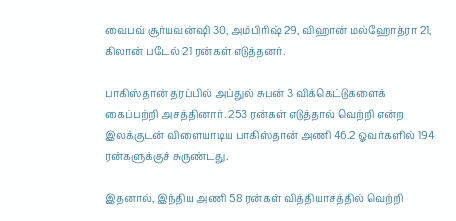வைபவ் சூர்யவன்ஷி 30, அம்பிரிஷ் 29, விஹான் மல்ஹோத்ரா 21, கிலான் படேல் 21 ரன்கள் எடுத்தனர்.

பாகிஸ்தான் தரப்பில் அப்துல் சுபன் 3 விக்கெட்டுகளைக் கைப்பற்றி அசத்தினார். 253 ரன்கள் எடுத்தால் வெற்றி என்ற இலக்குடன் விளையாடிய பாகிஸ்தான் அணி 46.2 ஓவர்களில் 194 ரன்களுக்குச் சுருண்டது.

இதனால், இந்திய அணி 58 ரன்கள் வித்தியாசத்தில் வெற்றி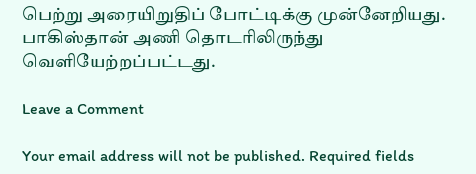பெற்று அரையிறுதிப் போட்டிக்கு முன்னேறியது. பாகிஸ்தான் அணி தொடரிலிருந்து வெளியேற்றப்பட்டது.

Leave a Comment

Your email address will not be published. Required fields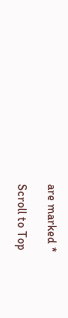are marked *

Scroll to Top